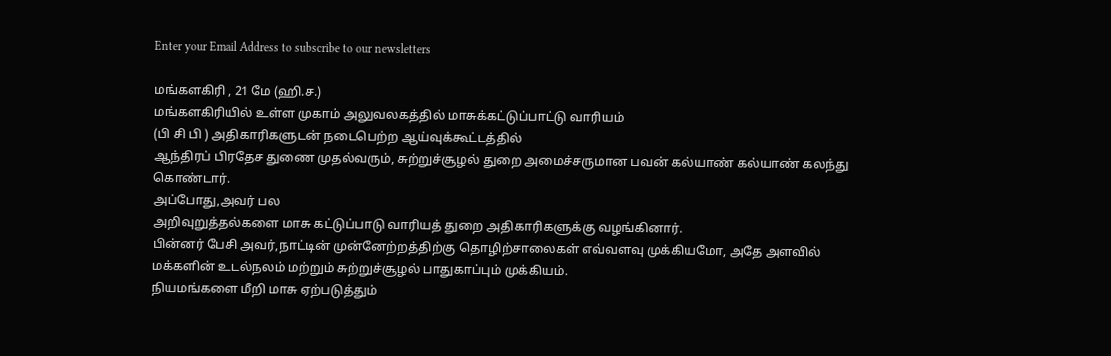Enter your Email Address to subscribe to our newsletters

மங்களகிரி , 21 மே (ஹி.ச.)
மங்களகிரியில் உள்ள முகாம் அலுவலகத்தில் மாசுக்கட்டுப்பாட்டு வாரியம்
(பி சி பி ) அதிகாரிகளுடன் நடைபெற்ற ஆய்வுக்கூட்டத்தில்
ஆந்திரப் பிரதேச துணை முதல்வரும், சுற்றுச்சூழல் துறை அமைச்சருமான பவன் கல்யாண் கல்யாண் கலந்து கொண்டார்.
அப்போது,அவர் பல
அறிவுறுத்தல்களை மாசு கட்டுப்பாடு வாரியத் துறை அதிகாரிகளுக்கு வழங்கினார்.
பின்னர் பேசி அவர்,நாட்டின் முன்னேற்றத்திற்கு தொழிற்சாலைகள் எவ்வளவு முக்கியமோ, அதே அளவில் மக்களின் உடல்நலம் மற்றும் சுற்றுச்சூழல் பாதுகாப்பும் முக்கியம்.
நியமங்களை மீறி மாசு ஏற்படுத்தும்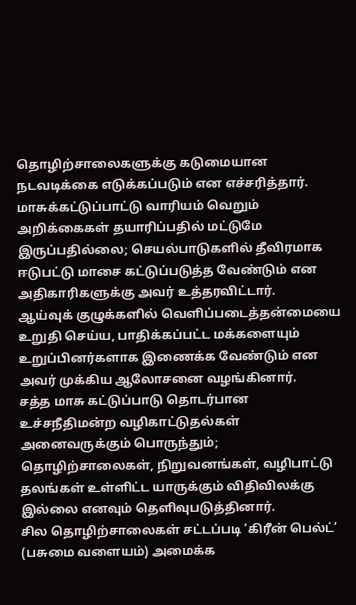தொழிற்சாலைகளுக்கு கடுமையான நடவடிக்கை எடுக்கப்படும் என எச்சரித்தார்.
மாசுக்கட்டுப்பாட்டு வாரியம் வெறும் அறிக்கைகள் தயாரிப்பதில் மட்டுமே இருப்பதில்லை; செயல்பாடுகளில் தீவிரமாக ஈடுபட்டு மாசை கட்டுப்படுத்த வேண்டும் என அதிகாரிகளுக்கு அவர் உத்தரவிட்டார்.
ஆய்வுக் குழுக்களில் வெளிப்படைத்தன்மையை உறுதி செய்ய, பாதிக்கப்பட்ட மக்களையும் உறுப்பினர்களாக இணைக்க வேண்டும் என அவர் முக்கிய ஆலோசனை வழங்கினார்.
சத்த மாசு கட்டுப்பாடு தொடர்பான உச்சநீதிமன்ற வழிகாட்டுதல்கள் அனைவருக்கும் பொருந்தும்; தொழிற்சாலைகள், நிறுவனங்கள், வழிபாட்டு தலங்கள் உள்ளிட்ட யாருக்கும் விதிவிலக்கு இல்லை எனவும் தெளிவுபடுத்தினார்.
சில தொழிற்சாலைகள் சட்டப்படி ‘கிரீன் பெல்ட்’
(பசுமை வளையம்) அமைக்க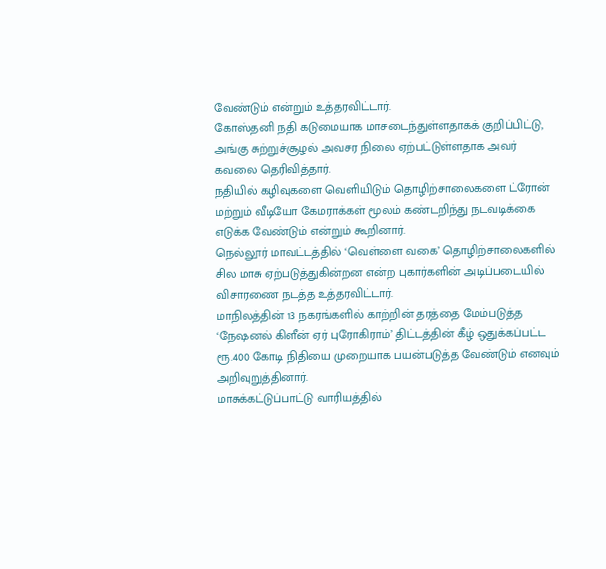வேண்டும் என்றும் உத்தரவிட்டார்.
கோஸ்தனி நதி கடுமையாக மாசடைந்துள்ளதாகக் குறிப்பிட்டு, அங்கு சுற்றுச்சூழல் அவசர நிலை ஏற்பட்டுள்ளதாக அவர் கவலை தெரிவித்தார்.
நதியில் கழிவுகளை வெளியிடும் தொழிற்சாலைகளை ட்ரோன் மற்றும் வீடியோ கேமராக்கள் மூலம் கண்டறிந்து நடவடிக்கை எடுக்க வேண்டும் என்றும் கூறினார்.
நெல்லூர் மாவட்டத்தில் ‘வெள்ளை வகை’ தொழிற்சாலைகளில் சில மாசு ஏற்படுத்துகின்றன என்ற புகார்களின் அடிப்படையில் விசாரணை நடத்த உத்தரவிட்டார்.
மாநிலத்தின் 13 நகரங்களில் காற்றின் தரத்தை மேம்படுத்த ‘நேஷனல் கிளீன் ஏர் புரோகிராம்’ திட்டத்தின் கீழ் ஒதுக்கப்பட்ட ரூ.400 கோடி நிதியை முறையாக பயன்படுத்த வேண்டும் எனவும் அறிவுறுத்தினார்.
மாசுக்கட்டுப்பாட்டு வாரியத்தில்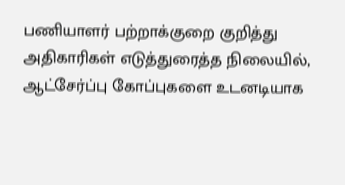பணியாளர் பற்றாக்குறை குறித்து அதிகாரிகள் எடுத்துரைத்த நிலையில், ஆட்சேர்ப்பு கோப்புகளை உடனடியாக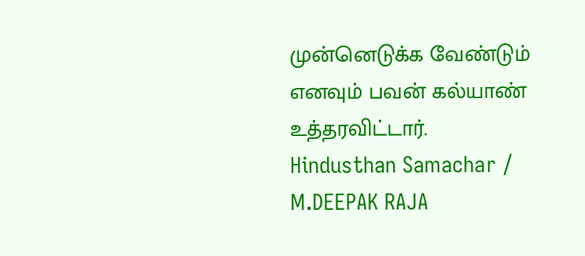முன்னெடுக்க வேண்டும் எனவும் பவன் கல்யாண் உத்தரவிட்டார்.
Hindusthan Samachar / M.DEEPAK RAJA